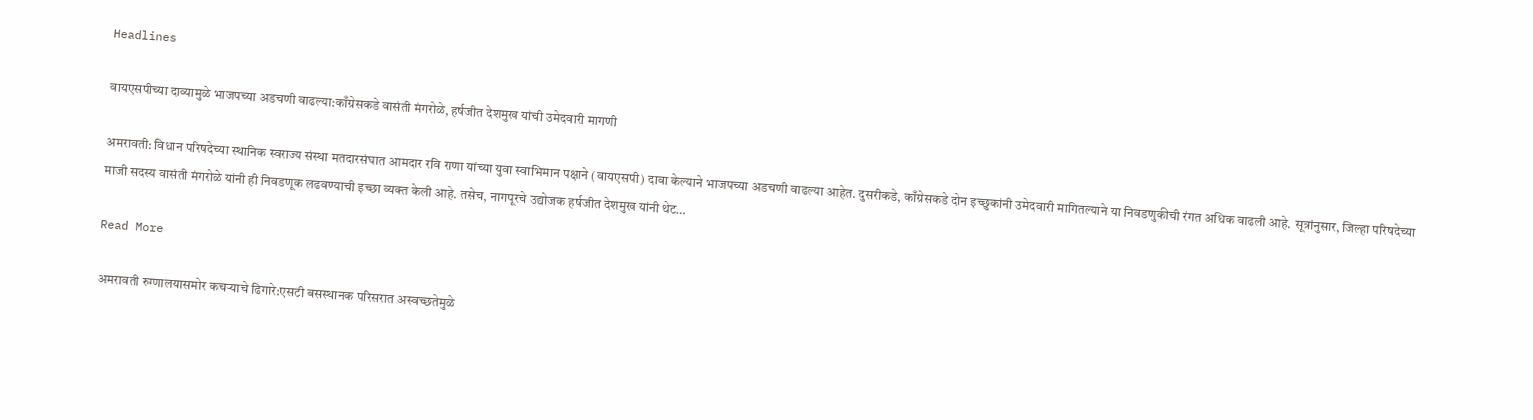Headlines

वायएसपीच्या दाव्यामुळे भाजपच्या अडचणी वाढल्या:काँग्रेसकडे वासंती मंगरोळे, हर्षजीत देशमुख यांची उमेदवारी मागणी

अमरावती: विधान परिषदेच्या स्थानिक स्वराज्य संस्था मतदारसंघात आमदार रवि राणा यांच्या युवा स्वाभिमान पक्षाने (वायएसपी) दावा केल्याने भाजपच्या अडचणी वाढल्या आहेत. दुसरीकडे, काँग्रेसकडे दोन इच्छुकांनी उमेदवारी मागितल्याने या निवडणुकीची रंगत अधिक वाढली आहे. सूत्रांनुसार, जिल्हा परिषदेच्या माजी सदस्य वासंती मंगरोळे यांनी ही निवडणूक लढवण्याची इच्छा व्यक्त केली आहे. तसेच, नागपूरचे उद्योजक हर्षजीत देशमुख यांनी थेट…

Read More

अमरावती रुग्णालयासमोर कचऱ्याचे ढिगारे:एसटी बसस्थानक परिसरात अस्वच्छतेमुळे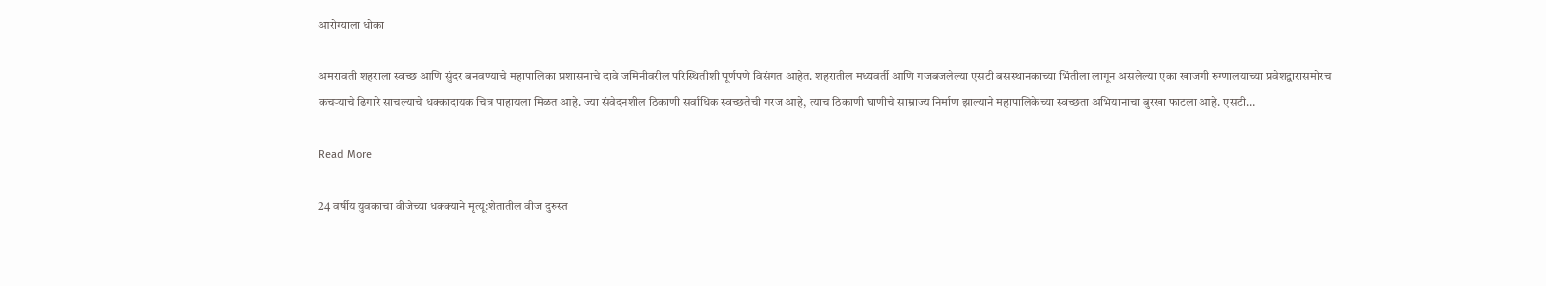आरोग्याला धोका

अमरावती शहराला स्वच्छ आणि सुंदर बनवण्याचे महापालिका प्रशासनाचे दावे जमिनीवरील परिस्थितीशी पूर्णपणे विसंगत आहेत. शहरातील मध्यवर्ती आणि गजबजलेल्या एसटी बसस्थानकाच्या भिंतीला लागून असलेल्या एका खाजगी रुग्णालयाच्या प्रवेशद्वारासमोरच कचऱ्याचे ढिगारे साचल्याचे धक्कादायक चित्र पाहायला मिळत आहे. ज्या संवेदनशील ठिकाणी सर्वाधिक स्वच्छतेची गरज आहे, त्याच ठिकाणी घाणीचे साम्राज्य निर्माण झाल्याने महापालिकेच्या स्वच्छता अभियानाचा बुरखा फाटला आहे. एसटी…

Read More

24 वर्षीय युवकाचा वीजेच्या धक्क्याने मृत्यू:शेतातील वीज दुरुस्त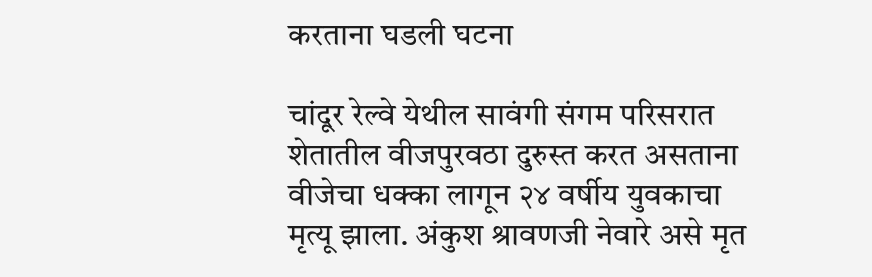करताना घडली घटना

चांदूर रेल्वे येथील सावंगी संगम परिसरात शेतातील वीजपुरवठा दुरुस्त करत असताना वीजेचा धक्का लागून २४ वर्षीय युवकाचा मृत्यू झाला. अंकुश श्रावणजी नेवारे असे मृत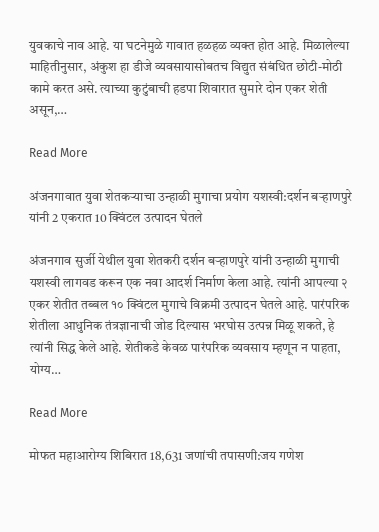युवकाचे नाव आहे. या घटनेमुळे गावात हळहळ व्यक्त होत आहे. मिळालेल्या माहितीनुसार, अंकुश हा डीजे व्यवसायासोबतच विद्युत संबंधित छोटी-मोठी कामे करत असे. त्याच्या कुटुंबाची हडपा शिवारात सुमारे दोन एकर शेती असून,…

Read More

अंजनगावात युवा शेतकऱ्याचा उन्हाळी मुगाचा प्रयोग यशस्वी:दर्शन बऱ्हाणपुरे यांनी 2 एकरात 10 क्विंटल उत्पादन घेतले

अंजनगाव सुर्जी येथील युवा शेतकरी दर्शन बऱ्हाणपुरे यांनी उन्हाळी मुगाची यशस्वी लागवड करून एक नवा आदर्श निर्माण केला आहे. त्यांनी आपल्या २ एकर शेतीत तब्बल १० क्विंटल मुगाचे विक्रमी उत्पादन घेतले आहे. पारंपरिक शेतीला आधुनिक तंत्रज्ञानाची जोड दिल्यास भरघोस उत्पन्न मिळू शकते, हे त्यांनी सिद्ध केले आहे. शेतीकडे केवळ पारंपरिक व्यवसाय म्हणून न पाहता, योग्य…

Read More

मोफत महाआरोग्य शिबिरात 18,631 जणांची तपासणी:जय गणेश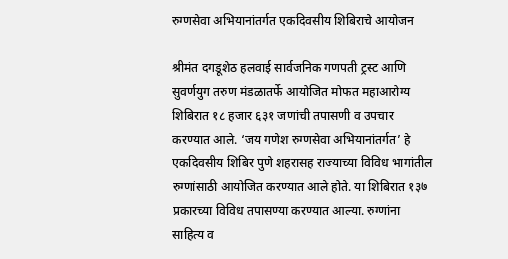रुग्णसेवा अभियानांतर्गत एकदिवसीय शिबिराचे आयोजन

श्रीमंत दगडूशेठ हलवाई सार्वजनिक गणपती ट्रस्ट आणि सुवर्णयुग तरुण मंडळातर्फे आयोजित मोफत महाआरोग्य शिबिरात १८ हजार ६३१ जणांची तपासणी व उपचार करण्यात आले. ‘जय गणेश रुग्णसेवा अभियानांतर्गत’ हे एकदिवसीय शिबिर पुणे शहरासह राज्याच्या विविध भागांतील रुग्णांसाठी आयोजित करण्यात आले होते. या शिबिरात १३७ प्रकारच्या विविध तपासण्या करण्यात आल्या. रुग्णांना साहित्य व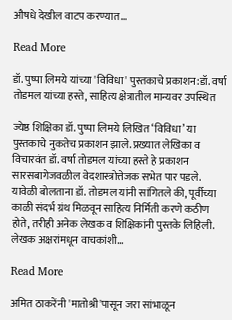औषधे देखील वाटप करण्यात…

Read More

डॉ. पुष्पा लिमये यांच्या 'विविधा' पुस्तकाचे प्रकाशन:डॉ. वर्षा तोडमल यांच्या हस्ते, साहित्य क्षेत्रातील मान्यवर उपस्थित

ज्येष्ठ शिक्षिका डॉ. पुष्पा लिमये लिखित ‘विविधा’ या पुस्तकाचे नुकतेच प्रकाशन झाले. प्रख्यात लेखिका व विचारवंत डॉ. वर्षा तोडमल यांच्या हस्ते हे प्रकाशन सारसबागेजवळील वेदशास्त्रोत्तेजक सभेत पार पडले. यावेळी बोलताना डॉ. तोडमल यांनी सांगितले की, पूर्वीच्या काळी संदर्भ ग्रंथ मिळवून साहित्य निर्मिती करणे कठीण होते, तरीही अनेक लेखक व शिक्षिकांनी पुस्तके लिहिली. लेखक अक्षरांमधून वाचकांशी…

Read More

अमित ठाकरेंनी 'मातोश्री'पासून जरा सांभाळून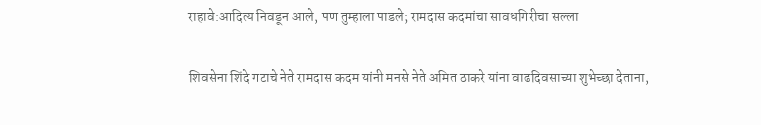राहावे:आदित्य निवडून आले, पण तुम्हाला पाडले; रामदास कदमांचा सावधगिरीचा सल्ला

शिवसेना शिंदे गटाचे नेते रामदास कदम यांनी मनसे नेते अमित ठाकरे यांना वाढदिवसाच्या शुभेच्छा देताना,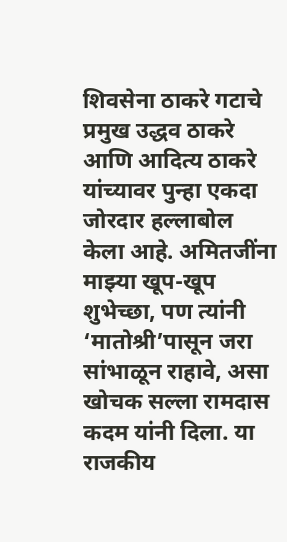शिवसेना ठाकरे गटाचे प्रमुख उद्धव ठाकरे आणि आदित्य ठाकरे यांच्यावर पुन्हा एकदा जोरदार हल्लाबोल केला आहे. अमितजींना माझ्या खूप-खूप शुभेच्छा, पण त्यांनी ‘मातोश्री’पासून जरा सांभाळून राहावे, असा खोचक सल्ला रामदास कदम यांनी दिला. या राजकीय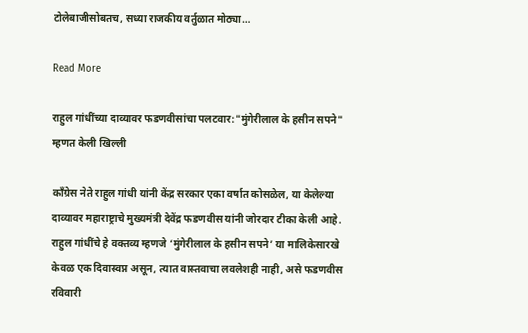टोलेबाजीसोबतच, सध्या राजकीय वर्तुळात मोठ्या…

Read More

राहुल गांधींच्या दाव्यावर फडणवीसांचा पलटवार:"मुंगेरीलाल के हसीन सपने" म्हणत केली खिल्ली

काँग्रेस नेते राहुल गांधी यांनी केंद्र सरकार एका वर्षात कोसळेल, या केलेल्या दाव्यावर महाराष्ट्राचे मुख्यमंत्री देवेंद्र फडणवीस यांनी जोरदार टीका केली आहे. राहुल गांधींचे हे वक्तव्य म्हणजे ‘मुंगेरीलाल के हसीन सपने’ या मालिकेसारखे केवळ एक दिवास्वप्न असून, त्यात वास्तवाचा लवलेशही नाही, असे फडणवीस रविवारी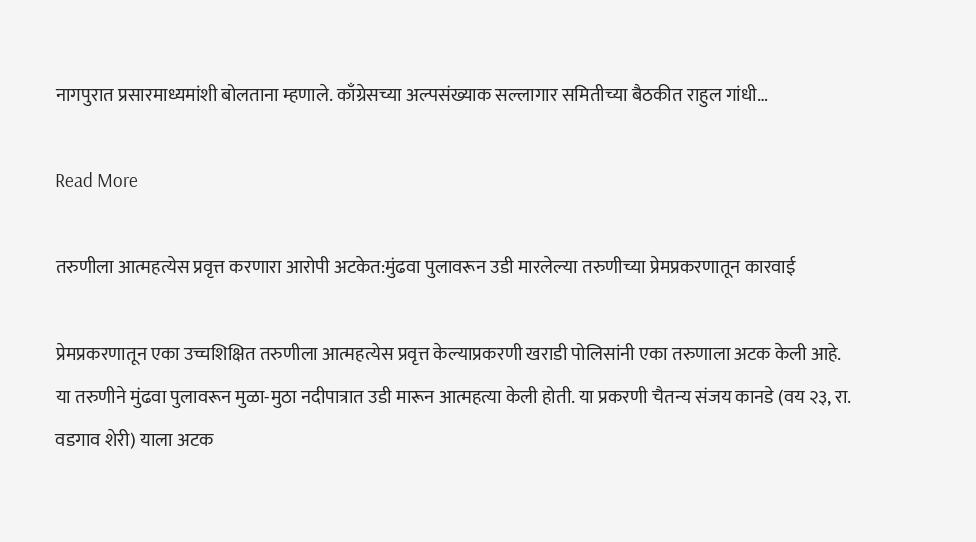नागपुरात प्रसारमाध्यमांशी बोलताना म्हणाले. काँग्रेसच्या अल्पसंख्याक सल्लागार समितीच्या बैठकीत राहुल गांधी…

Read More

तरुणीला आत्महत्येस प्रवृत्त करणारा आरोपी अटकेत:मुंढवा पुलावरून उडी मारलेल्या तरुणीच्या प्रेमप्रकरणातून कारवाई

प्रेमप्रकरणातून एका उच्चशिक्षित तरुणीला आत्महत्येस प्रवृत्त केल्याप्रकरणी खराडी पोलिसांनी एका तरुणाला अटक केली आहे. या तरुणीने मुंढवा पुलावरून मुळा-मुठा नदीपात्रात उडी मारून आत्महत्या केली होती. या प्रकरणी चैतन्य संजय कानडे (वय २३, रा. वडगाव शेरी) याला अटक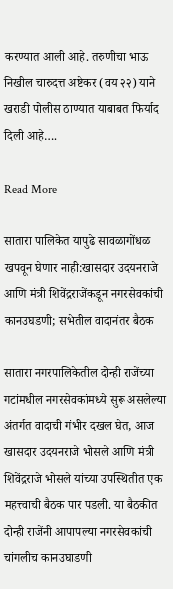करण्यात आली आहे. तरुणीचा भाऊ निखील चारुदत्त अष्टेकर (वय २२) याने खराडी पोलीस ठाण्यात याबाबत फिर्याद दिली आहे….

Read More

सातारा पालिकेत यापुढे सावळागोंधळ खपवून घेणार नाही:खासदार उदयनराजे आणि मंत्री शिवेंद्रराजेंकडून नगरसेवकांची कानउघडणी; सभेतील वादानंतर बैठक

सातारा नगरपालिकेतील दोन्ही राजेंच्या गटांमधील नगरसेवकांमध्ये सुरू असलेल्या अंतर्गत वादाची गंभीर दखल घेत, आज खासदार उदयनराजे भोसले आणि मंत्री शिवेंद्रराजे भोसले यांच्या उपस्थितीत एक महत्त्वाची बैठक पार पडली. या बैठकीत दोन्ही राजेंनी आपापल्या नगरसेवकांची चांगलीच कानउघाडणी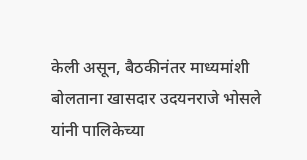केली असून, बैठकीनंतर माध्यमांशी बोलताना खासदार उदयनराजे भोसले यांनी पालिकेच्या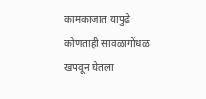कामकाजात यापुढे कोणताही सावळागोंधळ खपवून घेतला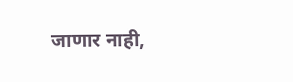जाणार नाही,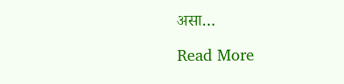असा…

Read More